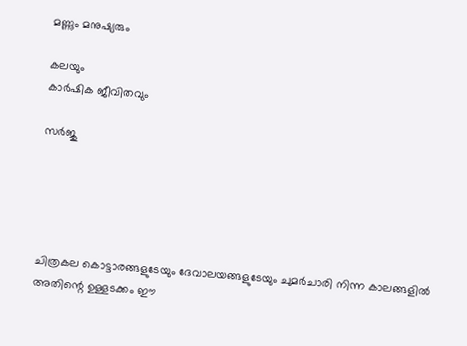മണ്ണും മനുഷ്യരും

കലയും
കാര്‍ഷിക ജീവിതവും

സര്‍ജു





ചിത്രകല കൊട്ടാരങ്ങളുടേയും ദേവാലയങ്ങളുടേയും ചുമര്‍ചാരി നിന്ന കാലങ്ങളില്‍ അതിന്റെ ഉള്ളടക്കം ഈ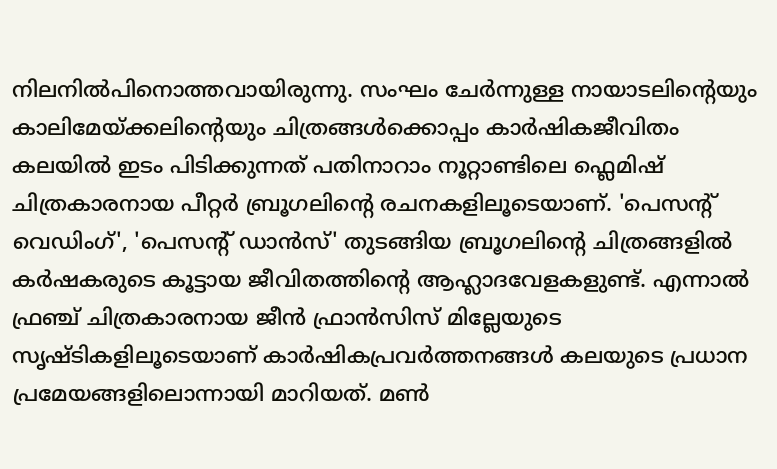നിലനില്‍പിനൊത്തവായിരുന്നു. സംഘം ചേര്‍ന്നുള്ള നായാടലിന്റെയും കാലിമേയ്ക്കലിന്റെയും ചിത്രങ്ങള്‍ക്കൊപ്പം കാര്‍ഷികജീവിതം കലയില്‍ ഇടം പിടിക്കുന്നത്‌ പതിനാറാം നൂറ്റാണ്ടിലെ ഫ്ലെമിഷ്‌ ചിത്രകാരനായ പീറ്റര്‍ ബ്രൂഗലിന്റെ രചനകളിലൂടെയാണ്‌. 'പെസന്റ്‌ വെഡിംഗ്‌', 'പെസന്റ്‌ ഡാന്‍സ്‌' തുടങ്ങിയ ബ്രൂഗലിന്റെ ചിത്രങ്ങളില്‍ കര്‍ഷകരുടെ കൂട്ടായ ജീവിതത്തിന്റെ ആഹ്ലാദവേളകളുണ്ട്‌. എന്നാല്‍ ഫ്രഞ്ച്‌ ചിത്രകാരനായ ജീന്‍ ഫ്രാന്‍സിസ്‌ മില്ലേയുടെ സൃഷ്ടികളിലൂടെയാണ്‌ കാര്‍ഷികപ്രവര്‍ത്തനങ്ങള്‍ കലയുടെ പ്രധാന പ്രമേയങ്ങളിലൊന്നായി മാറിയത്‌. മണ്‍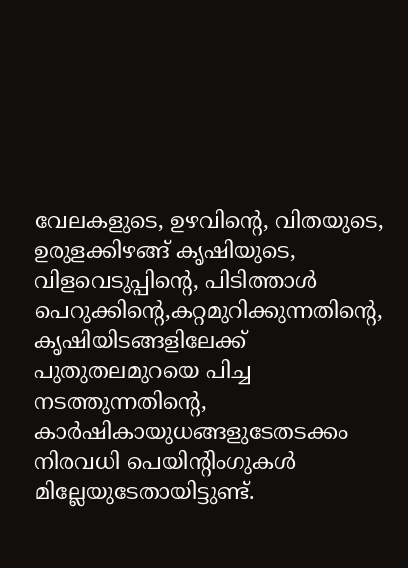വേലകളുടെ, ഉഴവിന്റെ, വിതയുടെ, ഉരുളക്കിഴങ്ങ്‌ കൃഷിയുടെ, വിളവെടുപ്പിന്റെ, പിടിത്താള്‍ പെറുക്കിന്റെ,കറ്റമുറിക്കുന്നതിന്റെ, കൃഷിയിടങ്ങളിലേക്ക്‌ പുതുതലമുറയെ പിച്ച നടത്തുന്നതിന്റെ, കാര്‍ഷികായുധങ്ങളുടേതടക്കം നിരവധി പെയിന്റിംഗുകള്‍ മില്ലേയുടേതായിട്ടുണ്ട്‌.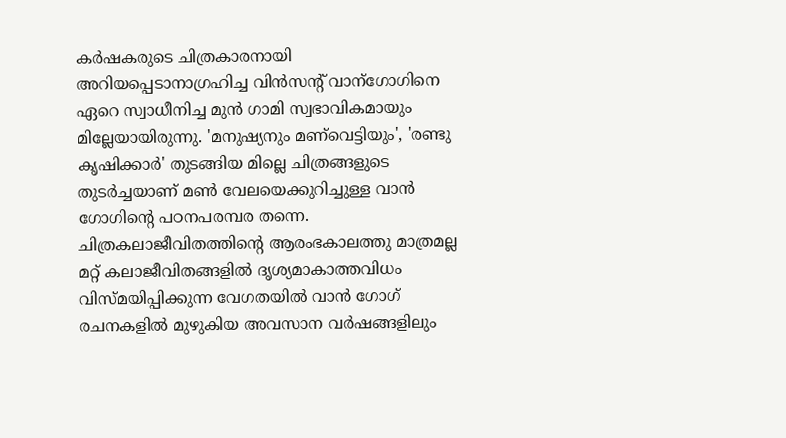കര്‍ഷകരുടെ ചിത്രകാരനായി അറിയപ്പെടാനാഗ്രഹിച്ച വിന്‍സന്റ്‌ വാന്‌ഗോഗിനെ ഏറെ സ്വാധീനിച്ച മുന്‍ ഗാമി സ്വഭാവികമായും മില്ലേയായിരുന്നു. 'മനുഷ്യനും മണ്‌വെട്ടിയും', 'രണ്ടു കൃഷിക്കാര്‍' തുടങ്ങിയ മില്ലെ ചിത്രങ്ങളുടെ തുടര്‍ച്ചയാണ്‌ മണ്‍ വേലയെക്കുറിച്ചുള്ള വാന്‍ ഗോഗിന്റെ പഠനപരമ്പര തന്നെ. ചിത്രകലാജീവിതത്തിന്റെ ആരംഭകാലത്തു മാത്രമല്ല മറ്റ്‌ കലാജീവിതങ്ങളില്‍ ദൃശ്യമാകാത്തവിധം വിസ്‌മയിപ്പിക്കുന്ന വേഗതയില്‍ വാന്‍ ഗോഗ്‌ രചനകളില്‍ മുഴുകിയ അവസാന വര്‍ഷങ്ങളിലും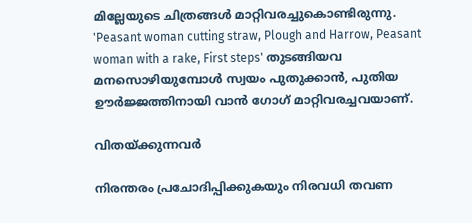മില്ലേയുടെ ചിത്രങ്ങള്‍ മാറ്റിവരച്ചുകൊണ്ടിരുന്നു. 'Peasant woman cutting straw, Plough and Harrow, Peasant woman with a rake, First steps' തുടങ്ങിയവ മനസൊഴിയുമ്പോള്‍ സ്വയം പുതുക്കാന്‍, പുതിയ ഊര്‍ജ്ജത്തിനായി വാന്‍ ഗോഗ്‌ മാറ്റിവരച്ചവയാണ്‌.

വിതയ്ക്കുന്നവര്‍

നിരന്തരം പ്രചോദിപ്പിക്കുകയും നിരവധി തവണ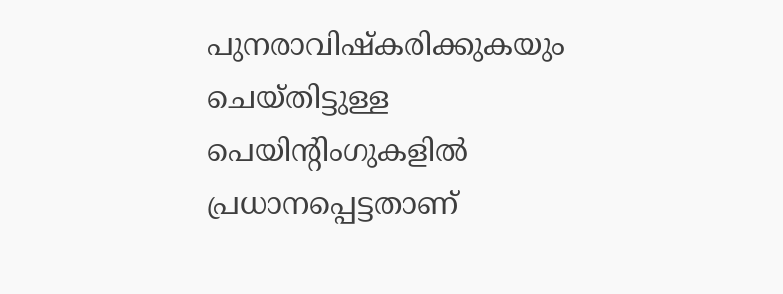പുനരാവിഷ്കരിക്കുകയും ചെയ്തിട്ടുള്ള പെയിന്റിംഗുകളില്‍ പ്രധാനപ്പെട്ടതാണ്‌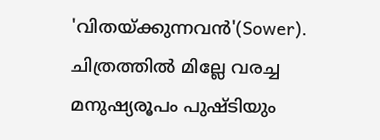'വിതയ്ക്കുന്നവന്‍'(Sower). ചിത്രത്തില്‍ മില്ലേ വരച്ച മനുഷ്യരൂപം പുഷ്ടിയും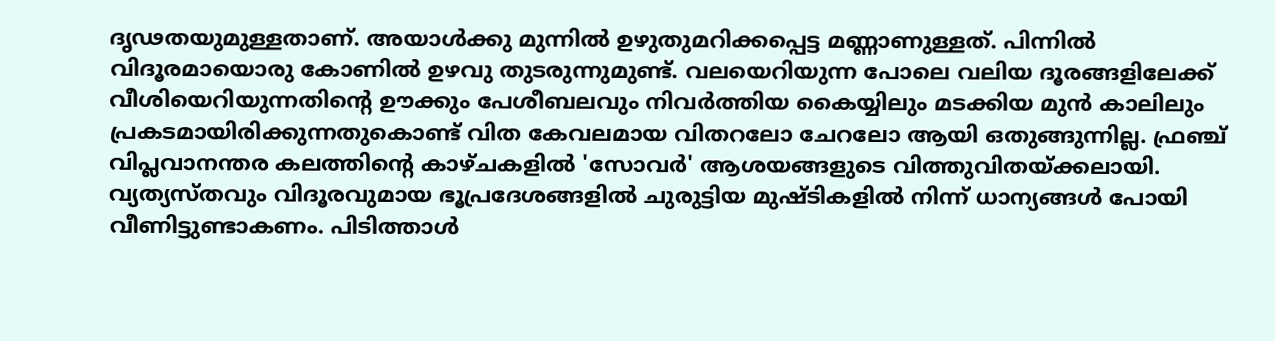ദൃഢതയുമുള്ളതാണ്‌. അയാള്‍ക്കു മുന്നില്‍ ഉഴുതുമറിക്കപ്പെട്ട മണ്ണാണുള്ളത്‌. പിന്നില്‍ വിദൂരമായൊരു കോണില്‍ ഉഴവു തുടരുന്നുമുണ്ട്‌. വലയെറിയുന്ന പോലെ വലിയ ദൂരങ്ങളിലേക്ക്‌ വീശിയെറിയുന്നതിന്റെ ഊക്കും പേശീബലവും നിവര്‍ത്തിയ കൈയ്യിലും മടക്കിയ മുന്‍ കാലിലും പ്രകടമായിരിക്കുന്നതുകൊണ്ട്‌ വിത കേവലമായ വിതറലോ ചേറലോ ആയി ഒതുങ്ങുന്നില്ല. ഫ്രഞ്ച്‌ വിപ്ലവാനന്തര കലത്തിന്റെ കാഴ്ചകളില്‍ 'സോവര്‍' ആശയങ്ങളുടെ വിത്തുവിതയ്ക്കലായി. വ്യത്യസ്‌തവും വിദൂരവുമായ ഭൂപ്രദേശങ്ങളില്‍ ചുരുട്ടിയ മുഷ്ടികളില്‍ നിന്ന് ധാന്യങ്ങള്‍ പോയി വീണിട്ടുണ്ടാകണം. പിടിത്താള്‍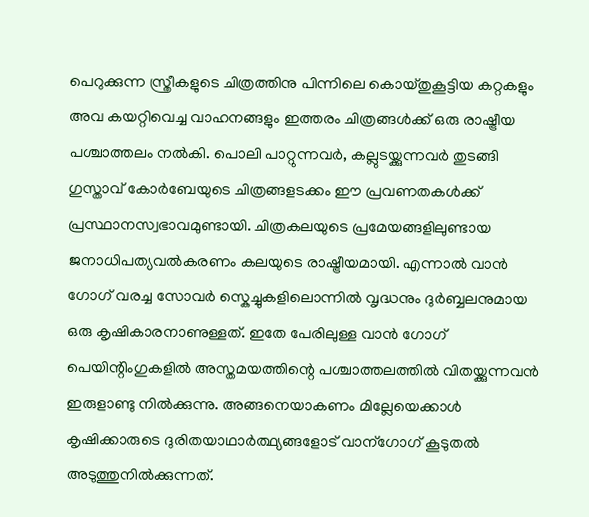പെറുക്കുന്ന സ്ത്രീകളുടെ ചിത്രത്തിനു പിന്നിലെ കൊയ്തുകൂട്ടിയ കറ്റകളും അവ കയറ്റിവെച്ച വാഹനങ്ങളും ഇത്തരം ചിത്രങ്ങള്‍ക്ക്‌ ഒരു രാഷ്ട്രീയ പശ്ചാത്തലം നല്‍കി. പൊലി പാറ്റുന്നവര്‍, കല്ലുടയ്ക്കുന്നവര്‍ തുടങ്ങി ഗുസ്താവ്‌ കോര്‍ബേയുടെ ചിത്രങ്ങളടക്കം ഈ പ്രവണതകള്‍ക്ക്‌ പ്രസ്ഥാനസ്വഭാവമുണ്ടായി. ചിത്രകലയുടെ പ്രമേയങ്ങളിലുണ്ടായ ജനാധിപത്യവല്‍കരണം കലയുടെ രാഷ്ട്രീയമായി. എന്നാല്‍ വാന്‍ ഗോഗ്‌ വരച്ച സോവര്‍ സ്കെച്ചുകളിലൊന്നില്‍ വൃദ്ധനും ദുര്‍ബ്ബലനുമായ ഒരു കൃഷികാരനാണുള്ളത്‌. ഇതേ പേരിലുള്ള വാന്‍ ഗോഗ്‌ പെയിന്റിംഗുകളില്‍ അസ്തമയത്തിന്റെ പശ്ചാത്തലത്തില്‍ വിതയ്ക്കുന്നവന്‍ ഇരുളാണ്ടു നില്‍ക്കുന്നു. അങ്ങനെയാകണം മില്ലേയെക്കാള്‍ കൃഷിക്കാരുടെ ദുരിതയാഥാര്‍ത്ഥ്യങ്ങളോട്‌ വാന്‌ഗോഗ്‌ കൂടുതല്‍ അടുത്തുനില്‍ക്കുന്നത്‌.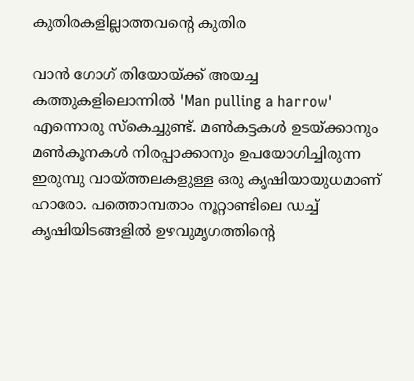കുതിരകളില്ലാത്തവന്റെ കുതിര

വാന്‍ ഗോഗ്‌ തിയോയ്ക്ക്‌ അയച്ച കത്തുകളിലൊന്നില്‍ 'Man pulling a harrow' എന്നൊരു സ്കെച്ചുണ്ട്‌. മണ്‍കട്ടകള്‍ ഉടയ്ക്കാനും മണ്‍കൂനകള്‍ നിരപ്പാക്കാനും ഉപയോഗിച്ചിരുന്ന ഇരുമ്പു വായ്‌ത്തലകളുള്ള ഒരു കൃഷിയായുധമാണ്‌ ഹാരോ. പത്തൊമ്പതാം നൂറ്റാണ്ടിലെ ഡച്ച്‌ കൃഷിയിടങ്ങളില്‍ ഉഴവുമൃഗത്തിന്റെ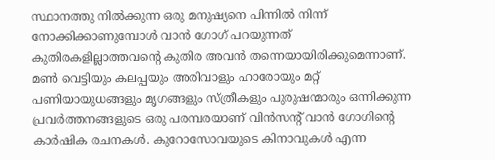സ്ഥാനത്തു നില്‍ക്കുന്ന ഒരു മനുഷ്യനെ പിന്നില്‍ നിന്ന് നോക്കിക്കാണുമ്പോള്‍ വാന്‍ ഗോഗ്‌ പറയുന്നത്‌ കുതിരകളില്ലാത്തവന്റെ കുതിര അവന്‍ തന്നെയായിരിക്കുമെന്നാണ്‌. മണ്‍ വെട്ടിയും കലപ്പയും അരിവാളും ഹാരോയും മറ്റ്‌ പണിയായുധങ്ങളും മൃഗങ്ങളും സ്ത്രീകളും പുരുഷന്മാരും ഒന്നിക്കുന്ന പ്രവര്‍ത്തനങ്ങളുടെ ഒരു പരമ്പരയാണ്‌ വിന്‍സന്റ്‌ വാന്‍ ഗോഗിന്റെ കാര്‍ഷിക രചനകള്‍. കുറോസോവയുടെ കിനാവുകള്‍ എന്ന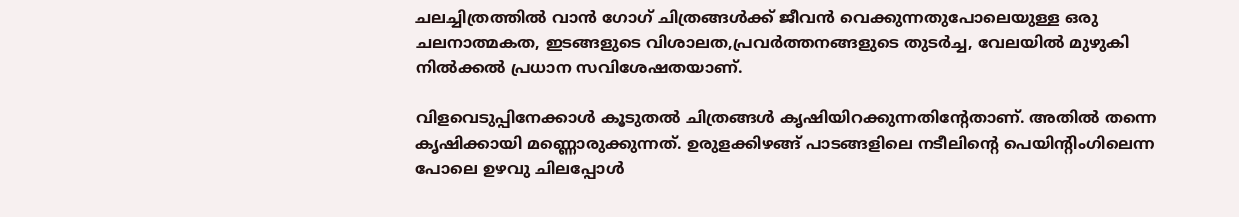ചലച്ചിത്രത്തില്‍ വാന്‍ ഗോഗ്‌ ചിത്രങ്ങള്‍ക്ക്‌ ജീവന്‍ വെക്കുന്നതുപോലെയുള്ള ഒരു ചലനാത്മകത, ഇടങ്ങളുടെ വിശാലത,പ്രവര്‍ത്തനങ്ങളുടെ തുടര്‍ച്ച, വേലയില്‍ മുഴുകി നില്‍ക്കല്‍ പ്രധാന സവിശേഷതയാണ്‌.

വിളവെടുപ്പിനേക്കാള്‍ കൂടുതല്‍ ചിത്രങ്ങള്‍ കൃഷിയിറക്കുന്നതിന്റേതാണ്‌. അതില്‍ തന്നെ കൃഷിക്കായി മണ്ണൊരുക്കുന്നത്‌. ഉരുളക്കിഴങ്ങ്‌ പാടങ്ങളിലെ നടീലിന്റെ പെയിന്റിംഗിലെന്ന പോലെ ഉഴവു ചിലപ്പോള്‍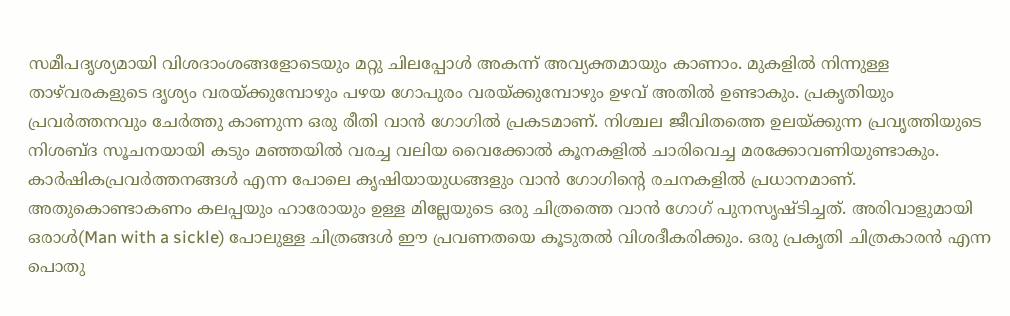സമീപദൃശ്യമായി വിശദാംശങ്ങളോടെയും മറ്റു ചിലപ്പോള്‍ അകന്ന് അവ്യക്തമായും കാണാം. മുകളില്‍ നിന്നുള്ള താഴ്‌വരകളുടെ ദൃശ്യം വരയ്ക്കുമ്പോഴും പഴയ ഗോപുരം വരയ്ക്കുമ്പോഴും ഉഴവ്‌ അതില്‍ ഉണ്ടാകും. പ്രകൃതിയും പ്രവര്‍ത്തനവും ചേര്‍ത്തു കാണുന്ന ഒരു രീതി വാന്‍ ഗോഗില്‍ പ്രകടമാണ്‌. നിശ്ചല ജീവിതത്തെ ഉലയ്ക്കുന്ന പ്രവൃത്തിയുടെ നിശബ്ദ സൂചനയായി കടും മഞ്ഞയില്‍ വരച്ച വലിയ വൈക്കോല്‍ കൂനകളില്‍ ചാരിവെച്ച മരക്കോവണിയുണ്ടാകും.
കാര്‍ഷികപ്രവര്‍ത്തനങ്ങള്‍ എന്ന പോലെ കൃഷിയായുധങ്ങളും വാന്‍ ഗോഗിന്റെ രചനകളില്‍ പ്രധാനമാണ്‌. അതുകൊണ്ടാകണം കലപ്പയും ഹാരോയും ഉള്ള മില്ലേയുടെ ഒരു ചിത്രത്തെ വാന്‍ ഗോഗ്‌ പുനസൃഷ്ടിച്ചത്‌. അരിവാളുമായി ഒരാള്‍(Man with a sickle) പോലുള്ള ചിത്രങ്ങള്‍ ഈ പ്രവണതയെ കൂടുതല്‍ വിശദീകരിക്കും. ഒരു പ്രകൃതി ചിത്രകാരന്‍ എന്ന പൊതു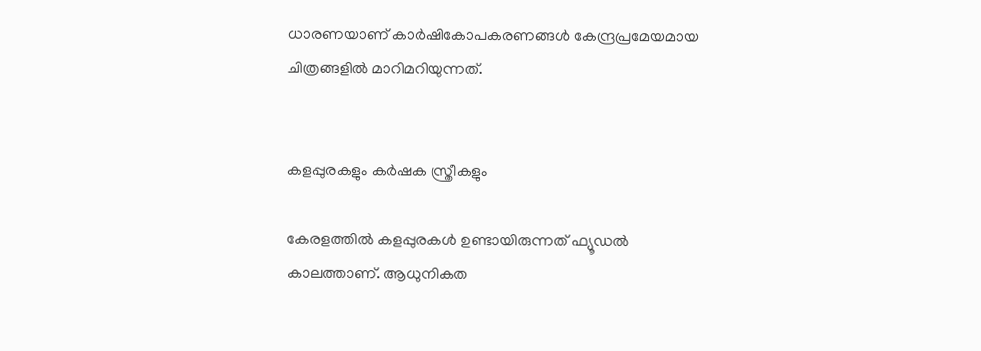ധാരണയാണ്‌ കാര്‍ഷികോപകരണങ്ങള്‍ കേന്ദ്രപ്രമേയമായ ചിത്രങ്ങളില്‍ മാറിമറിയുന്നത്‌.


കളപ്പുരകളും കര്‍ഷക സ്ത്രീകളും

കേരളത്തില്‍ കളപ്പുരകള്‍ ഉണ്ടായിരുന്നത്‌ ഫ്യൂഡല്‍ കാലത്താണ്‌. ആധുനികത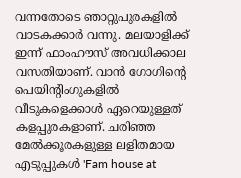വന്നതോടെ ഞാറ്റുപുരകളില്‍ വാടകക്കാര്‍ വന്നു. മലയാളിക്ക്‌ ഇന്ന് ഫാംഹൗസ്‌ അവധിക്കാല വസതിയാണ്‌. വാന്‍ ഗോഗിന്റെ പെയിന്റിംഗുകളില്‍ വീടുകളെക്കാള്‍ ഏറെയുള്ളത്‌ കളപ്പുരകളാണ്‌. ചരിഞ്ഞ മേല്‍ക്കൂരകളുള്ള ലളിതമായ എടുപ്പുകള്‍ 'Fam house at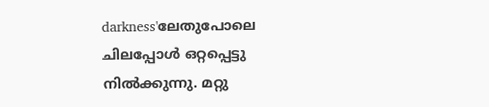darkness'ലേതുപോലെ ചിലപ്പോള്‍ ഒറ്റപ്പെട്ടു നില്‍ക്കുന്നു. മറ്റു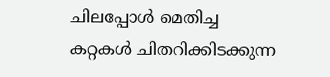ചിലപ്പോള്‍ മെതിച്ച കറ്റകള്‍ ചിതറിക്കിടക്കുന്ന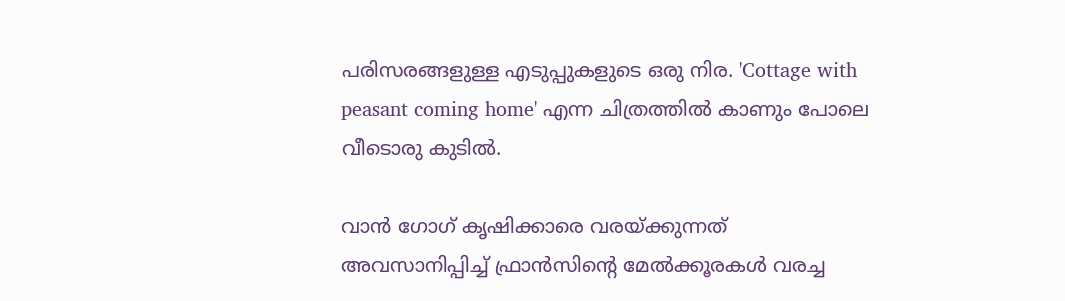പരിസരങ്ങളുള്ള എടുപ്പുകളുടെ ഒരു നിര. 'Cottage with peasant coming home' എന്ന ചിത്രത്തില്‍ കാണും പോലെ വീടൊരു കുടില്‍.

വാന്‍ ഗോഗ്‌ കൃഷിക്കാരെ വരയ്ക്കുന്നത്‌ അവസാനിപ്പിച്ച്‌ ഫ്രാന്‍സിന്റെ മേല്‍ക്കൂരകള്‍ വരച്ച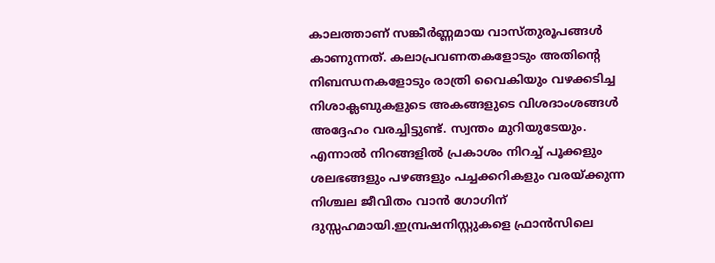കാലത്താണ്‌ സങ്കീര്‍ണ്ണമായ വാസ്തുരൂപങ്ങള്‍ കാണുന്നത്‌. കലാപ്രവണതകളോടും അതിന്റെ നിബന്ധനകളോടും രാത്രി വൈകിയും വഴക്കടിച്ച നിശാക്ലബുകളുടെ അകങ്ങളുടെ വിശദാംശങ്ങള്‍ അദ്ദേഹം വരച്ചിട്ടുണ്ട്‌. സ്വന്തം മുറിയുടേയും. എന്നാല്‍ നിറങ്ങളില്‍ പ്രകാശം നിറച്ച്‌ പൂക്കളും ശലഭങ്ങളും പഴങ്ങളും പച്ചക്കറികളും വരയ്ക്കുന്ന നിശ്ചല ജീവിതം വാന്‍ ഗോഗിന്‌ ദുസ്സഹമായി.ഇമ്പ്രഷനിസ്റ്റുകളെ ഫ്രാന്‍സിലെ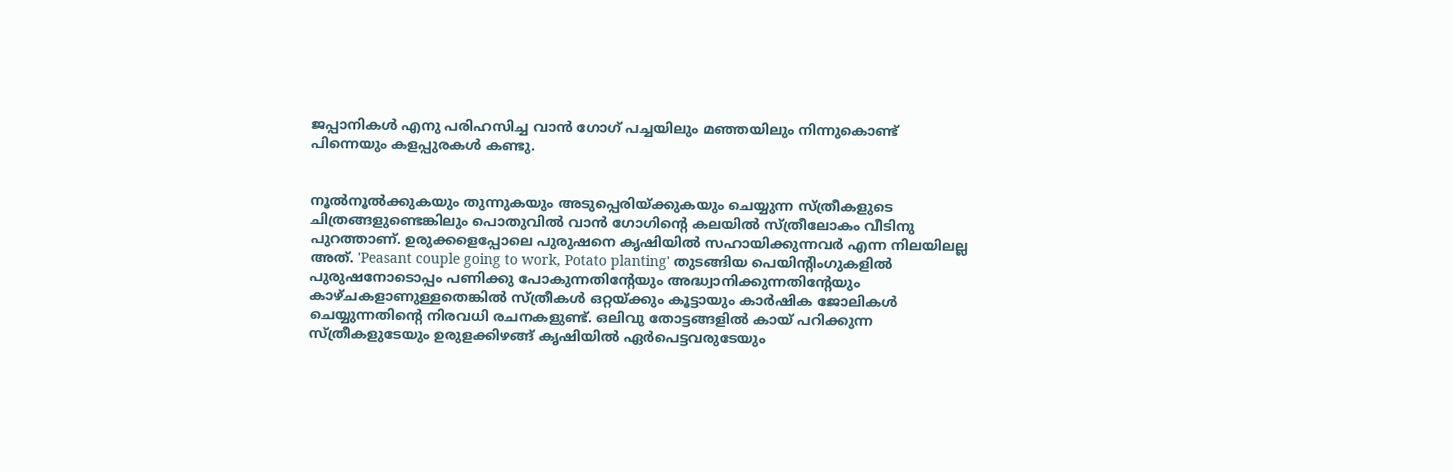ജപ്പാനികള്‍ എനു പരിഹസിച്ച വാന്‍ ഗോഗ്‌ പച്ചയിലും മഞ്ഞയിലും നിന്നുകൊണ്ട്‌ പിന്നെയും കളപ്പുരകള്‍ കണ്ടു.


നൂല്‍നൂല്‍ക്കുകയും തുന്നുകയും അടുപ്പെരിയ്ക്കുകയും ചെയ്യുന്ന സ്ത്രീകളുടെ ചിത്രങ്ങളുണ്ടെങ്കിലും പൊതുവില്‍ വാന്‍ ഗോഗിന്റെ കലയില്‍ സ്ത്രീലോകം വീടിനു പുറത്താണ്‌. ഉരുക്കളെപ്പോലെ പുരുഷനെ കൃഷിയില്‍ സഹായിക്കുന്നവര്‍ എന്ന നിലയിലല്ല അത്‌. 'Peasant couple going to work, Potato planting' തുടങ്ങിയ പെയിന്റിംഗുകളില്‍ പുരുഷനോടൊപ്പം പണിക്കു പോകുന്നതിന്റേയും അദ്ധ്വാനിക്കുന്നതിന്റേയും കാഴ്ചകളാണുള്ളതെങ്കില്‍ സ്ത്രീകള്‍ ഒറ്റയ്ക്കും കൂട്ടായും കാര്‍ഷിക ജോലികള്‍ ചെയ്യുന്നതിന്റെ നിരവധി രചനകളുണ്ട്‌. ഒലിവു തോട്ടങ്ങളില്‍ കായ്‌ പറിക്കുന്ന സ്ത്രീകളുടേയും ഉരുളക്കിഴങ്ങ്‌ കൃഷിയില്‍ ഏര്‍പെട്ടവരുടേയും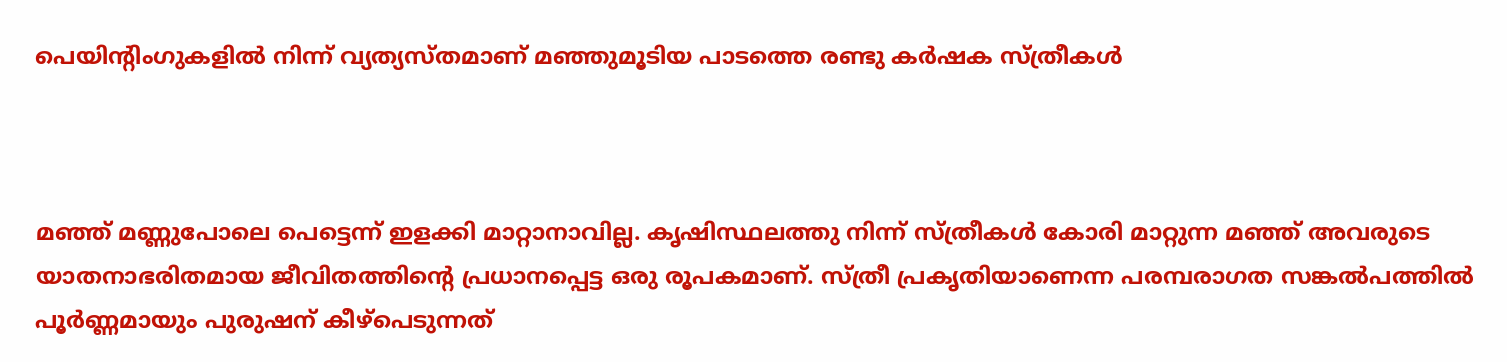പെയിന്റിംഗുകളില്‍ നിന്ന് വ്യത്യസ്തമാണ്‌ മഞ്ഞുമൂടിയ പാടത്തെ രണ്ടു കര്‍ഷക സ്ത്രീകള്‍



മഞ്ഞ്‌ മണ്ണുപോലെ പെട്ടെന്ന് ഇളക്കി മാറ്റാനാവില്ല. കൃഷിസ്ഥലത്തു നിന്ന് സ്ത്രീകള്‍ കോരി മാറ്റുന്ന മഞ്ഞ്‌ അവരുടെ യാതനാഭരിതമായ ജീവിതത്തിന്റെ പ്രധാനപ്പെട്ട ഒരു രൂപകമാണ്‌. സ്ത്രീ പ്രകൃതിയാണെന്ന പരമ്പരാഗത സങ്കല്‍പത്തില്‍ പൂര്‍ണ്ണമായും പുരുഷന്‌ കീഴ്‌പെടുന്നത്‌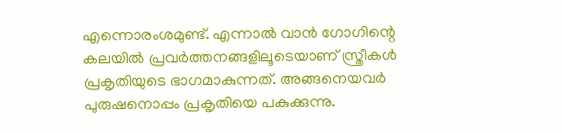എന്നൊരംശമുണ്ട്‌. എന്നാല്‍ വാന്‍ ഗോഗിന്റെ കലയില്‍ പ്രവര്‍ത്തനങ്ങളിലൂടെയാണ്‌ സ്ത്രീകള്‍ പ്രകൃതിയുടെ ഭാഗമാകുന്നത്‌. അങ്ങനെയവര്‍ പുരുഷനൊപ്പം പ്രകൃതിയെ പകുക്കുന്നു.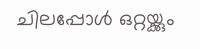ചിലപ്പോള്‍ ഒറ്റയ്ക്കും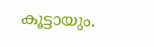കൂട്ടായും.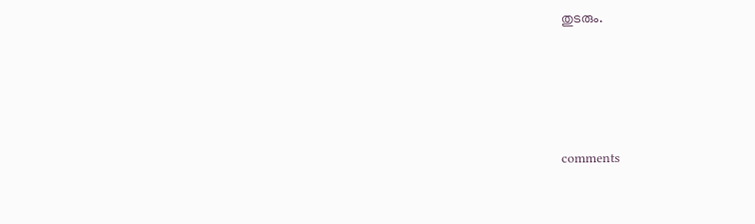തുടരും.




comments